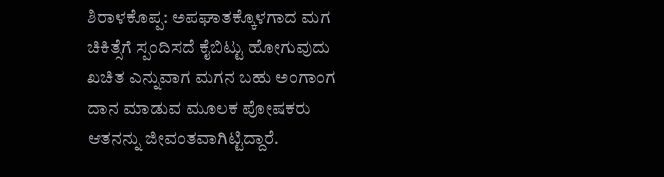ಶಿರಾಳಕೊಪ್ಪ: ಅಪಘಾತಕ್ಕೊಳಗಾದ ಮಗ ಚಿಕಿತ್ಸೆಗೆ ಸ್ಪಂದಿಸದೆ ಕೈಬಿಟ್ಟು ಹೋಗುವುದು ಖಚಿತ ಎನ್ನುವಾಗ ಮಗನ ಬಹು ಅಂಗಾಂಗ ದಾನ ಮಾಡುವ ಮೂಲಕ ಪೋಷಕರು ಆತನನ್ನು ಜೀವಂತವಾಗಿಟ್ಟಿದ್ದಾರೆ.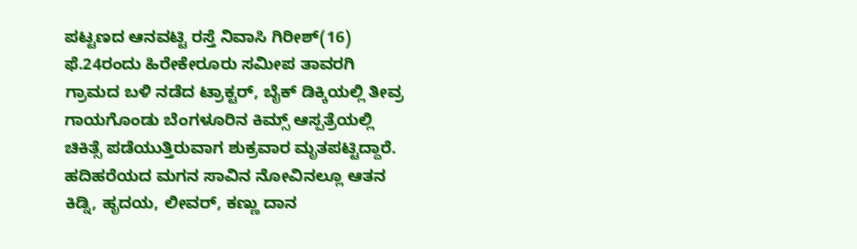ಪಟ್ಟಣದ ಆನವಟ್ಟಿ ರಸ್ತೆ ನಿವಾಸಿ ಗಿರೀಶ್(16) ಫೆ.24ರಂದು ಹಿರೇಕೇರೂರು ಸಮೀಪ ತಾವರಗಿ ಗ್ರಾಮದ ಬಳಿ ನಡೆದ ಟ್ರಾಕ್ಟರ್, ಬೈಕ್ ಡಿಕ್ಕಿಯಲ್ಲಿ ತೀವ್ರ ಗಾಯಗೊಂಡು ಬೆಂಗಳೂರಿನ ಕಿಮ್ಸ್ ಆಸ್ಪತ್ರೆಯಲ್ಲಿ ಚಿಕಿತ್ಸೆ ಪಡೆಯುತ್ತಿರುವಾಗ ಶುಕ್ರವಾರ ಮೃತಪಟ್ಟಿದ್ದಾರೆ.
ಹದಿಹರೆಯದ ಮಗನ ಸಾವಿನ ನೋವಿನಲ್ಲೂ ಆತನ ಕಿಡ್ನಿ, ಹೃದಯ, ಲೀವರ್, ಕಣ್ಣು ದಾನ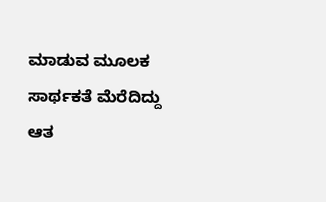ಮಾಡುವ ಮೂಲಕ ಸಾರ್ಥಕತೆ ಮೆರೆದಿದ್ದು ಆತ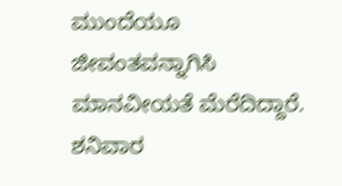ಮುಂದೆಯೂ ಜೀವಂತವನ್ನಾಗಿಸಿ ಮಾನವೀಯತೆ ಮೆರೆದಿದ್ದಾರೆ.
ಶನಿವಾರ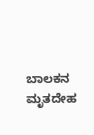ಬಾಲಕನ ಮೃತದೇಹ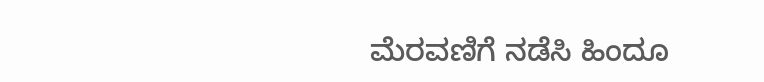ಮೆರವಣಿಗೆ ನಡೆಸಿ ಹಿಂದೂ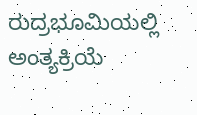ರುದ್ರಭೂಮಿಯಲ್ಲಿ ಅಂತ್ಯಕ್ರಿಯೆ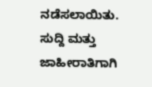ನಡೆಸಲಾಯಿತು.
ಸುದ್ದಿ ಮತ್ತು ಜಾಹೀರಾತಿಗಾಗಿ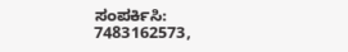ಸಂಪರ್ಕಿಸಿ: 7483162573,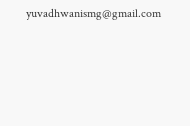yuvadhwanismg@gmail.com